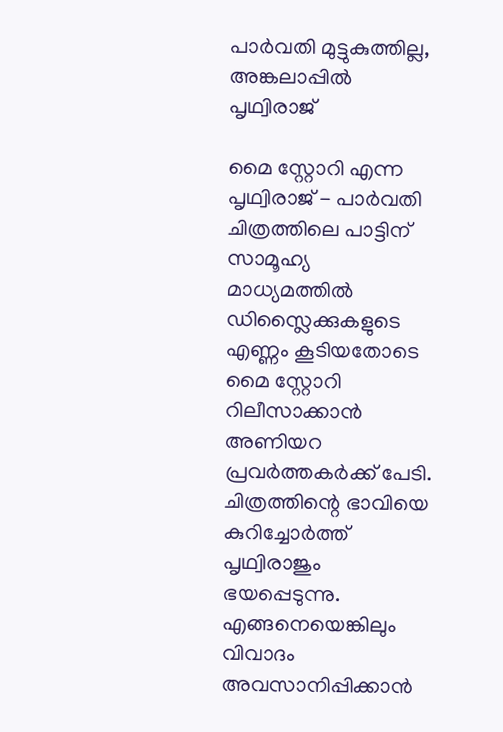പാർവതി മുട്ടുകുത്തില്ല, അങ്കലാപ്പിൽ പൃഥ്വിരാജ്

മൈ സ്റ്റോറി എന്ന പൃഥ്വിരാജ് - പാർവതി ചിത്രത്തിലെ പാട്ടിന് സാമൂഹ്യ മാധ്യമത്തിൽ ഡിസ്ലൈക്കുകളുടെ എണ്ണം കൂടിയതോടെ മൈ സ്റ്റോറി റിലീസാക്കാൻ അണിയറ പ്രവർത്തകർക്ക് പേടി. ചിത്രത്തിന്റെ ഭാവിയെ കുറിച്ചോർത്ത് പൃഥ്വിരാജും ഭയപ്പെടുന്നു. എങ്ങനെയെങ്കിലും വിവാദം അവസാനിപ്പിക്കാൻ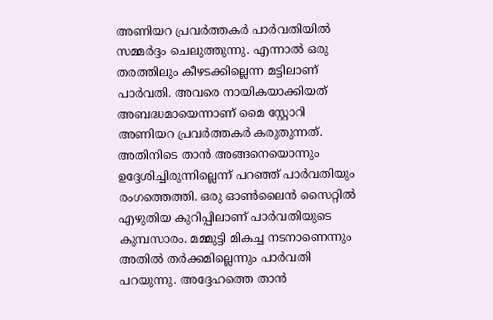അണിയറ പ്രവർത്തകർ പാർവതിയിൽ സമ്മർദ്ദം ചെലുത്തുന്നു. എന്നാൽ ഒരു തരത്തിലും കീഴടക്കില്ലെന്ന മട്ടിലാണ് പാർവതി. അവരെ നായികയാക്കിയത് അബദ്ധമായെന്നാണ് മൈ സ്റ്റോറി അണിയറ പ്രവർത്തകർ കരുതുന്നത്.
അതിനിടെ താൻ അങ്ങനെയൊന്നും ഉദ്ദേശിച്ചിരുന്നില്ലെന്ന് പറഞ്ഞ് പാർവതിയും രംഗത്തെത്തി. ഒരു ഓൺലൈൻ സൈറ്റിൽ എഴുതിയ കുറിപ്പിലാണ് പാർവതിയുടെ കുമ്പസാരം. മമ്മുട്ടി മികച്ച നടനാണെന്നും അതിൽ തർക്കമില്ലെന്നും പാർവതി പറയുന്നു. അദ്ദേഹത്തെ താൻ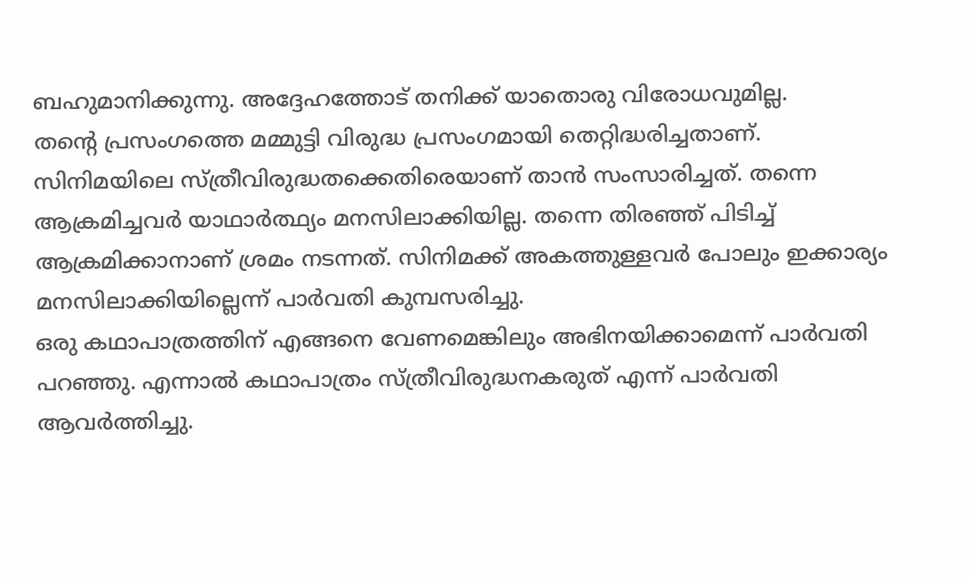ബഹുമാനിക്കുന്നു. അദ്ദേഹത്തോട് തനിക്ക് യാതൊരു വിരോധവുമില്ല.
തന്റെ പ്രസംഗത്തെ മമ്മുട്ടി വിരുദ്ധ പ്രസംഗമായി തെറ്റിദ്ധരിച്ചതാണ്. സിനിമയിലെ സ്ത്രീവിരുദ്ധതക്കെതിരെയാണ് താൻ സംസാരിച്ചത്. തന്നെ ആക്രമിച്ചവർ യാഥാർത്ഥ്യം മനസിലാക്കിയില്ല. തന്നെ തിരഞ്ഞ് പിടിച്ച് ആക്രമിക്കാനാണ് ശ്രമം നടന്നത്. സിനിമക്ക് അകത്തുള്ളവർ പോലും ഇക്കാര്യം മനസിലാക്കിയില്ലെന്ന് പാർവതി കുമ്പസരിച്ചു.
ഒരു കഥാപാത്രത്തിന് എങ്ങനെ വേണമെങ്കിലും അഭിനയിക്കാമെന്ന് പാർവതി പറഞ്ഞു. എന്നാൽ കഥാപാത്രം സ്ത്രീവിരുദ്ധനകരുത് എന്ന് പാർവതി ആവർത്തിച്ചു.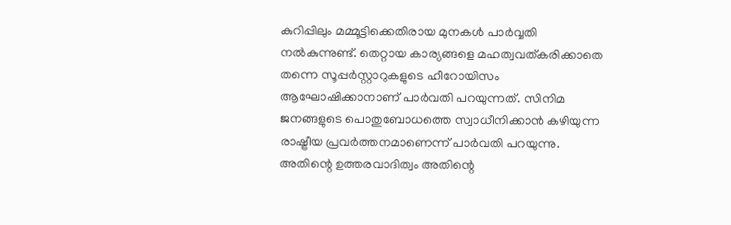കുറിപ്പിലും മമ്മൂട്ടിക്കെതിരായ മുനകൾ പാർവ്വതി നൽകുന്നുണ്ട്. തെറ്റായ കാര്യങ്ങളെ മഹത്വവത്കരിക്കാതെ തന്നെ സൂപ്പർസ്റ്റാറുകളുടെ ഹീറോയിസം ആഘോഷിക്കാനാണ് പാർവതി പറയുന്നത്. സിനിമ ജനങ്ങളുടെ പൊതുബോധത്തെ സ്വാധീനിക്കാൻ കഴിയുന്ന രാഷ്ട്രീയ പ്രവർത്തനമാണെന്ന് പാർവതി പറയുന്നു.
അതിന്റെ ഉത്തരവാദിത്വം അതിന്റെ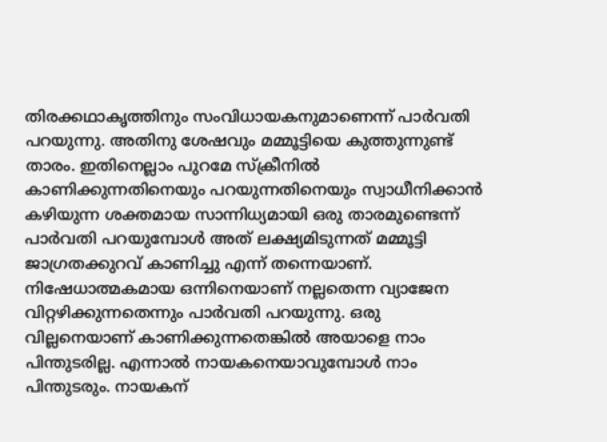തിരക്കഥാകൃത്തിനും സംവിധായകനുമാണെന്ന് പാർവതി പറയുന്നു. അതിനു ശേഷവും മമ്മൂട്ടിയെ കുത്തുന്നുണ്ട് താരം. ഇതിനെല്ലാം പുറമേ സ്ക്രീനിൽ കാണിക്കുന്നതിനെയും പറയുന്നതിനെയും സ്വാധീനിക്കാൻ കഴിയുന്ന ശക്തമായ സാന്നിധ്യമായി ഒരു താരമുണ്ടെന്ന് പാർവതി പറയുമ്പോൾ അത് ലക്ഷ്യമിടുന്നത് മമ്മൂട്ടി ജാഗ്രതക്കുറവ് കാണിച്ചു എന്ന് തന്നെയാണ്.
നിഷേധാത്മകമായ ഒന്നിനെയാണ് നല്ലതെന്ന വ്യാജേന വിറ്റഴിക്കുന്നതെന്നും പാർവതി പറയുന്നു. ഒരു വില്ലനെയാണ് കാണിക്കുന്നതെങ്കിൽ അയാളെ നാം പിന്തുടരില്ല. എന്നാൽ നായകനെയാവുമ്പോൾ നാം പിന്തുടരും. നായകന്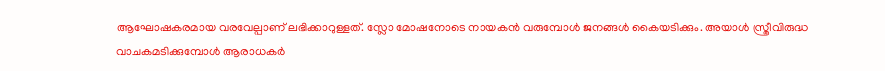ആഘോഷകരമായ വരവേല്പാണ് ലഭിക്കാറുള്ളത്. സ്ലോ മോഷനോടെ നായകൻ വരുമ്പോൾ ജനങ്ങൾ കൈയടിക്കും. അയാൾ സ്ത്രീവിരുദ്ധ വാചകമടിക്കുമ്പോൾ ആരാധകർ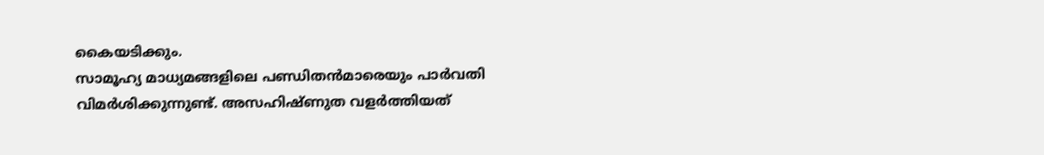കൈയടിക്കും.
സാമൂഹ്യ മാധ്യമങ്ങളിലെ പണ്ഡിതൻമാരെയും പാർവതി വിമർശിക്കുന്നുണ്ട്. അസഹിഷ്ണുത വളർത്തിയത്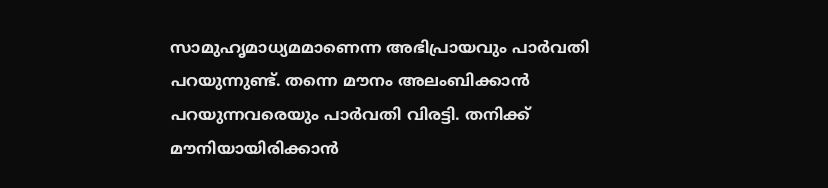സാമുഹൃമാധ്യമമാണെന്ന അഭിപ്രായവും പാർവതി പറയുന്നുണ്ട്. തന്നെ മൗനം അലംബിക്കാൻ പറയുന്നവരെയും പാർവതി വിരട്ടി. തനിക്ക് മൗനിയായിരിക്കാൻ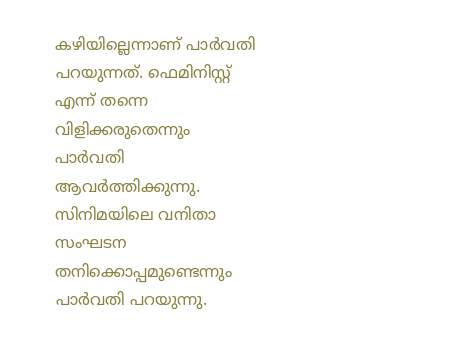കഴിയില്ലെന്നാണ് പാർവതി പറയുന്നത്. ഫെമിനിസ്റ്റ് എന്ന് തന്നെ വിളിക്കരുതെന്നും പാർവതി ആവർത്തിക്കുന്നു. സിനിമയിലെ വനിതാ സംഘടന തനിക്കൊപ്പമുണ്ടെന്നും പാർവതി പറയുന്നു.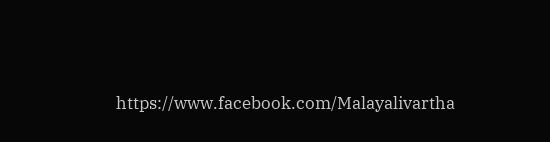https://www.facebook.com/Malayalivartha